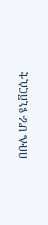በቡሌ ሆራ ዩኒቨርሲቲ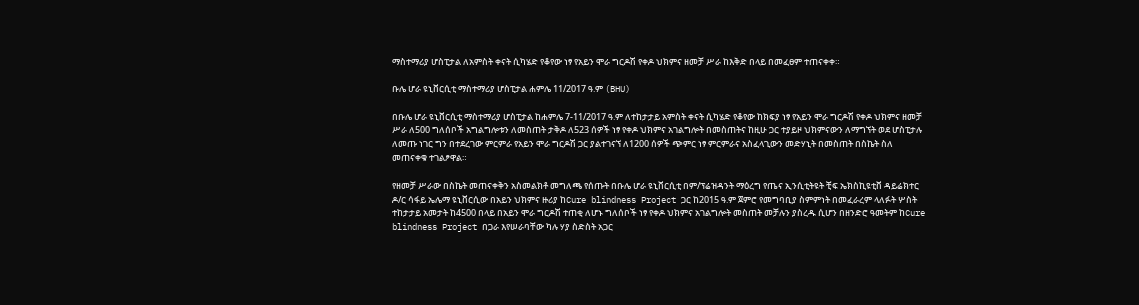ማስተማሪያ ሆስፒታል ለአምስት ቀናት ሲካሄድ የቆየው ነፃ የአይን ሞራ ግርዶሽ የቀዶ ህክምና ዘመቻ ሥራ ከእቅድ በላይ በመፈፀም ተጠናቀቀ።

ቡሌ ሆራ ዩኒቨርሲቲ ማስተማሪያ ሆስፒታል ሐምሌ 11/2017 ዓ.ም (BHU)

በቡሌ ሆራ ዩኒቨርሲቲ ማስተማሪያ ሆስፒታል ከሐምሌ 7-11/2017 ዓ.ም ለተከታታይ አምስት ቀናት ሲካሄድ የቆየው ከክፍያ ነፃ የአይን ሞራ ግርዶሽ የቀዶ ህክምና ዘመቻ ሥራ ለ500 ግለሰቦች አግልግሎቱን ለመስጠት ታቅዶ ለ523 ሰዎች ነፃ የቀዶ ህክምና አገልግሎት በመስጠትና ከዚሁ ጋር ተያይዞ ህክምናውን ለማግኘት ወደ ሆስፒታሉ ለመጡ ነገር ግን በተደረገው ምርምራ የአይን ሞራ ግርዶሽ ጋር ያልተገናኘ ለ1200 ሰዎች ጭምር ነፃ ምርምራና አስፈላጊውን መድሃኒት በመስጠት በስኬት ስለ መጠናቀቁ ተገልፆዋል።

የዘመቻ ሥራው በስኬት መጠናቀቅን አስመልክቶ መግለጫ የሰጡት በቡሌ ሆራ ዩኒቨርሲቲ በም/ፕሬዝዳንት ማዕረግ የጤና ኢንሲቲትዩት ቺፍ ኤክስኪዩቲቨ ዳይሬክተር ዶ/ር ሳፋይ ኤሌማ ዩኒቨርሲው በአይን ህክምና ዙሪያ ከCure blindness Project ጋር ከ2015 ዓ.ም ጀምሮ የመግባቢያ ስምምነት በመፈራረም ላለፉት ሦስት ተከታታይ አመታት ከ4500 በላይ በአይን ሞራ ግርዶሽ ተጠቂ ለሆኑ ግለሰቦች ነፃ የቀዶ ህክምና አገልግሎት መስጠት መቻሉን ያስረዱ ሲሆን በዘንድሮ ዓመትም ከCure blindness Project በጋራ እየሠራባቸው ካሉ ሃያ ስድስት አጋር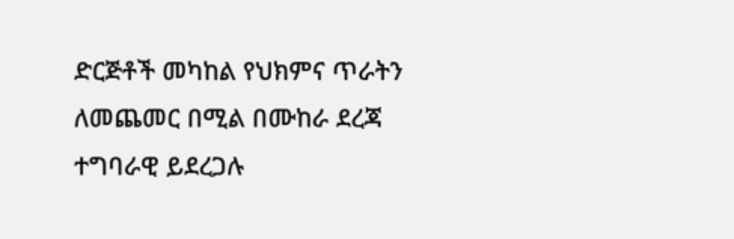ድርጅቶች መካከል የህክምና ጥራትን ለመጨመር በሚል በሙከራ ደረጃ ተግባራዊ ይደረጋሉ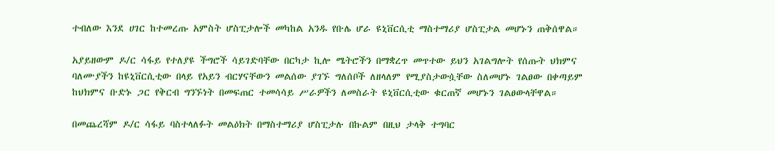ተብለው እንደ ሀገር ከተመረጡ አምስት ሆስፒታሎች መካከል አንዱ የቡሌ ሆራ ዩኒቨርሲቲ ማስተማሪያ ሆስፒታል መሆኑን ጠቅሰዋል።

አያይዘውም ዶ/ር ሳፋይ የተለያዩ ችግሮች ሳይገድባቸው በርካታ ኪሎ ሜትሮችን በማቋረጥ መጥተው ይህን አገልግሎት የሰጡት ህክምና ባለሙያችን ከዩኒቨርሲቲው በላይ የአይን ብርሃናቸውን መልሰው ያገኙ ግለሰቦች ለዘላለም የሚያስታውሷቸው ስለመሆኑ ገልፀው በቀጣይም ከህክምና ቡድኑ ጋር የቅርብ ግንኙነት በመፍጠር ተመሳሳይ ሥራዎችን ለመስራት ዩኒቨርሲቲው ቁርጠኛ መሆኑን ገልፀውላቸዋል።

በመጨረሻም ዶ/ር ሳፋይ ባስተላለፉት መልዕክት በማስተማሪያ ሆስፒታሉ በኩልም በዚህ ታላቅ ተግባር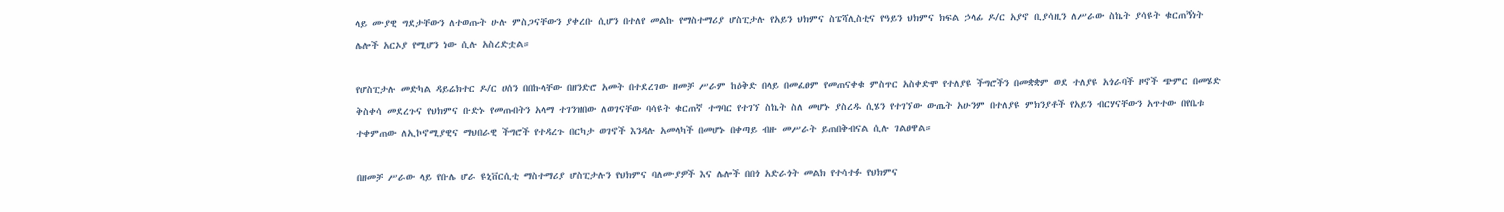ላይ ሙያዊ ግደታቸውን ለተወጡት ሁሉ ምስጋናቸውን ያቀረቡ ሲሆን በተለየ መልኩ የማስተማሪያ ሆስፒታሉ የአይን ህክምና ስፔሻሊስቲና የዓይን ህክምና ክፍል ኃላፊ ዶ/ር አያኖ ቢያሳዚን ለሥራው ስኬት ያሳዩት ቁርጠኝነት ሌሎች አርኦያ የሚሆን ነው ሲሉ አስረድቷል።

የሆስፒታሉ መድካል ዳይሬክተር ዶ/ር ሀሰን በበኩላቸው በዘንድሮ አመት በተደረገው ዘመቻ ሥራም ከዕቅድ በላይ በመፈፀም የመጠናቀቁ ምስጥር አስቀድሞ የተለያዩ ችግሮችን በመቋቋም ወደ ተለያዩ አጎራባች ዞኖች ጭምር በመሄድ ቅስቀሳ መደረጉና የህክምና ቡድኑ የመጡበትን አላማ ተገንዝበው ለወገናቸው ባሳዩት ቁርጠኛ ተግባር የተገኘ ስኬት ስለ መሆኑ ያስረዱ ሲሄን የተገኘው ውጤት አሁንም በተለያዩ ምክንያቶች የአይን ብርሃናቸውን አጥተው በየቤቱ ተቀምጠው ለኢኮኖሚያዊና ማህበራዊ ችግሮች የተዳረጉ በርካታ ወገኖች እንዳሉ አመላካች በመሆኑ በቀጣይ ብዙ መሥራት ይጠበቅብናል ሲሉ ገልፀዋል።

በዘመቻ ሥራው ላይ የቡሌ ሆራ ዩኒቨርሲቲ ማስተማሪያ ሆስፒታሉን የህክምና ባለሙያዎች እና ሌሎች በበጎ አድራጎት መልክ የተሳተፉ የህክምና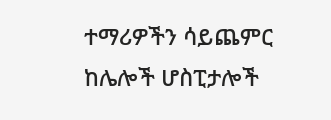ተማሪዎችን ሳይጨምር ከሌሎች ሆስፒታሎች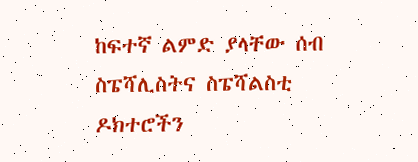ከፍተኛ ልምድ ያላቸው ሰብ ስፔሻሊስትና ስፔሻልስቲ ዶክተሮችን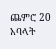ጨምሮ 20 አባላት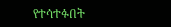የተሳተፉበት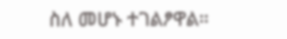ስለ መሆኑ ተገልፆዋል።